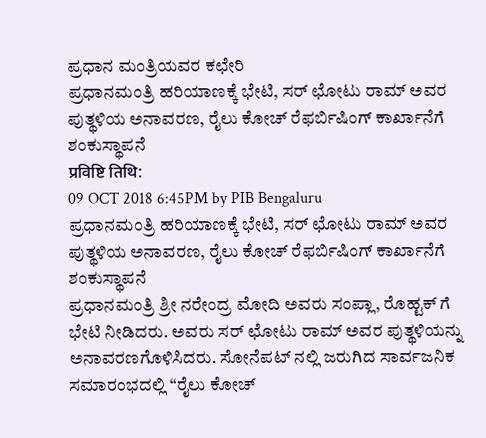ಪ್ರಧಾನ ಮಂತ್ರಿಯವರ ಕಛೇರಿ
ಪ್ರಧಾನಮಂತ್ರಿ ಹರಿಯಾಣಕ್ಕೆ ಭೇಟಿ, ಸರ್ ಛೋಟು ರಾಮ್ ಅವರ ಪುತ್ಥಳಿಯ ಅನಾವರಣ, ರೈಲು ಕೋಚ್ ರೆಫರ್ಬಿಷಿಂಗ್ ಕಾರ್ಖಾನೆಗೆ ಶಂಕುಸ್ಥಾಪನೆ
प्रविष्टि तिथि:
09 OCT 2018 6:45PM by PIB Bengaluru
ಪ್ರಧಾನಮಂತ್ರಿ ಹರಿಯಾಣಕ್ಕೆ ಭೇಟಿ, ಸರ್ ಛೋಟು ರಾಮ್ ಅವರ ಪುತ್ಥಳಿಯ ಅನಾವರಣ, ರೈಲು ಕೋಚ್ ರೆಫರ್ಬಿಷಿಂಗ್ ಕಾರ್ಖಾನೆಗೆ ಶಂಕುಸ್ಥಾಪನೆ
ಪ್ರಧಾನಮಂತ್ರಿ ಶ್ರೀ ನರೇಂದ್ರ ಮೋದಿ ಅವರು ಸಂಪ್ಲಾ, ರೊಹ್ಟಕ್ ಗೆ ಭೇಟಿ ನೀಡಿದರು. ಅವರು ಸರ್ ಛೋಟು ರಾಮ್ ಅವರ ಪುತ್ಥಳಿಯನ್ನು ಅನಾವರಣಗೊಳಿಸಿದರು. ಸೋನೆಪಟ್ ನಲ್ಲಿ ಜರುಗಿದ ಸಾರ್ವಜನಿಕ ಸಮಾರಂಭದಲ್ಲಿ “ರೈಲು ಕೋಚ್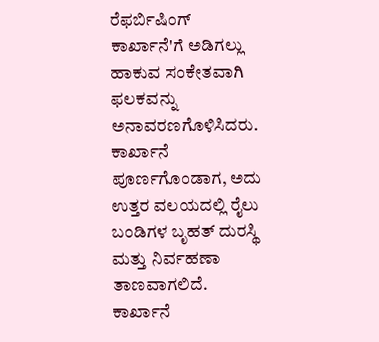ರೆಫರ್ಬಿಷಿಂಗ್ ಕಾರ್ಖಾನೆ'ಗೆ ಅಡಿಗಲ್ಲು ಹಾಕುವ ಸಂಕೇತವಾಗಿ ಫಲಕವನ್ನು ಅನಾವರಣಗೊಳಿಸಿದರು. ಕಾರ್ಖಾನೆ ಪೂರ್ಣಗೊಂಡಾಗ, ಅದು ಉತ್ತರ ವಲಯದಲ್ಲಿ ರೈಲು ಬಂಡಿಗಳ ಬೃಹತ್ ದುರಸ್ಥಿ ಮತ್ತು ನಿರ್ವಹಣಾ ತಾಣವಾಗಲಿದೆ. ಕಾರ್ಖಾನೆ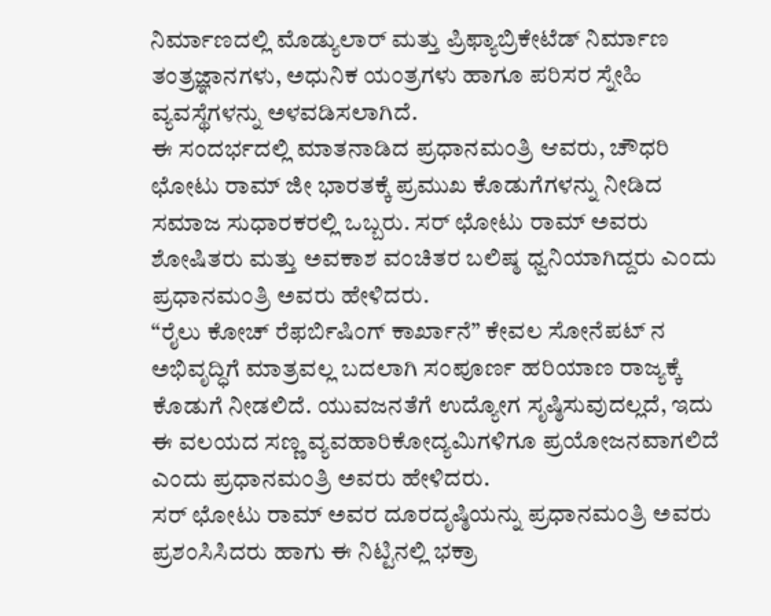ನಿರ್ಮಾಣದಲ್ಲಿ ಮೊಡ್ಯುಲಾರ್ ಮತ್ತು ಪ್ರಿಫ್ಯಾಬ್ರಿಕೇಟೆಡ್ ನಿರ್ಮಾಣ ತಂತ್ರಜ್ಞಾನಗಳು, ಅಧುನಿಕ ಯಂತ್ರಗಳು ಹಾಗೂ ಪರಿಸರ ಸ್ನೇಹಿ ವ್ಯವಸ್ಥೆಗಳನ್ನು ಅಳವಡಿಸಲಾಗಿದೆ.
ಈ ಸಂದರ್ಭದಲ್ಲಿ ಮಾತನಾಡಿದ ಪ್ರಧಾನಮಂತ್ರಿ ಆವರು, ಚೌಧರಿ ಛೋಟು ರಾಮ್ ಜೀ ಭಾರತಕ್ಕೆ ಪ್ರಮುಖ ಕೊಡುಗೆಗಳನ್ನು ನೀಡಿದ ಸಮಾಜ ಸುಧಾರಕರಲ್ಲಿ ಒಬ್ಬರು. ಸರ್ ಛೋಟು ರಾಮ್ ಅವರು ಶೋಷಿತರು ಮತ್ತು ಅವಕಾಶ ವಂಚಿತರ ಬಲಿಷ್ಠ ಧ್ವನಿಯಾಗಿದ್ದರು ಎಂದು ಪ್ರಧಾನಮಂತ್ರಿ ಅವರು ಹೇಳಿದರು.
“ರೈಲು ಕೋಚ್ ರೆಫರ್ಬಿಷಿಂಗ್ ಕಾರ್ಖಾನೆ” ಕೇವಲ ಸೋನೆಪಟ್ ನ ಅಭಿವೃದ್ಧಿಗೆ ಮಾತ್ರವಲ್ಲ ಬದಲಾಗಿ ಸಂಪೂರ್ಣ ಹರಿಯಾಣ ರಾಜ್ಯಕ್ಕೆ ಕೊಡುಗೆ ನೀಡಲಿದೆ. ಯುವಜನತೆಗೆ ಉದ್ಯೋಗ ಸೃಷ್ಠಿಸುವುದಲ್ಲದೆ, ಇದು ಈ ವಲಯದ ಸಣ್ಣ ವ್ಯವಹಾರಿಕೋದ್ಯಮಿಗಳಿಗೂ ಪ್ರಯೋಜನವಾಗಲಿದೆ ಎಂದು ಪ್ರಧಾನಮಂತ್ರಿ ಅವರು ಹೇಳಿದರು.
ಸರ್ ಛೋಟು ರಾಮ್ ಅವರ ದೂರದೃಷ್ಠಿಯನ್ನು ಪ್ರಧಾನಮಂತ್ರಿ ಅವರು ಪ್ರಶಂಸಿಸಿದರು ಹಾಗು ಈ ನಿಟ್ಟಿನಲ್ಲಿ ಭಕ್ರಾ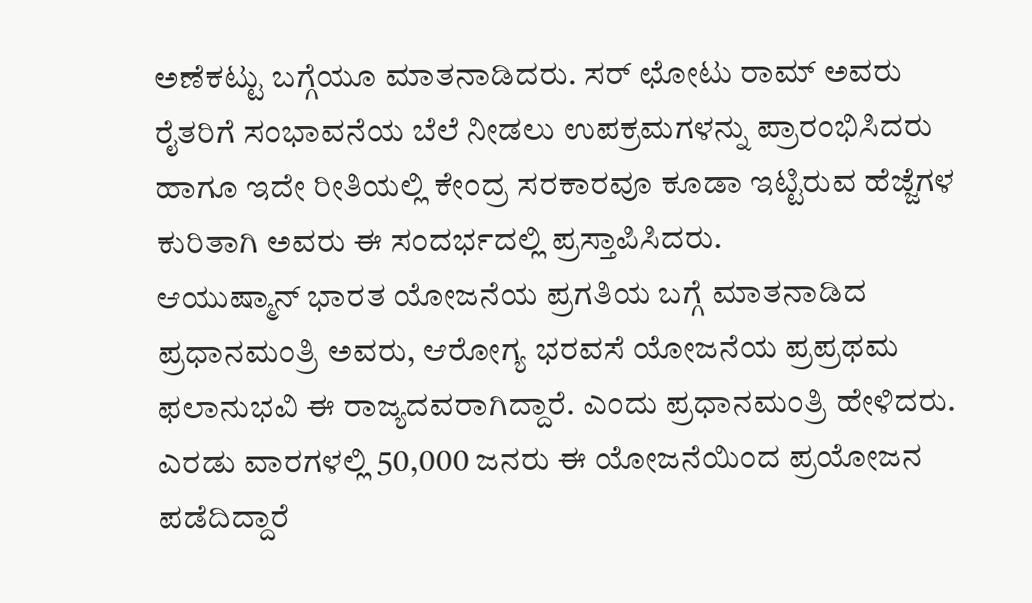ಅಣೆಕಟ್ಟು ಬಗ್ಗೆಯೂ ಮಾತನಾಡಿದರು. ಸರ್ ಛೋಟು ರಾಮ್ ಅವರು ರೈತರಿಗೆ ಸಂಭಾವನೆಯ ಬೆಲೆ ನೀಡಲು ಉಪಕ್ರಮಗಳನ್ನು ಪ್ರಾರಂಭಿಸಿದರು ಹಾಗೂ ಇದೇ ರೀತಿಯಲ್ಲಿ ಕೇಂದ್ರ ಸರಕಾರವೂ ಕೂಡಾ ಇಟ್ಟಿರುವ ಹೆಜ್ಜೆಗಳ ಕುರಿತಾಗಿ ಅವರು ಈ ಸಂದರ್ಭದಲ್ಲಿ ಪ್ರಸ್ತಾಪಿಸಿದರು.
ಆಯುಷ್ಮಾನ್ ಭಾರತ ಯೋಜನೆಯ ಪ್ರಗತಿಯ ಬಗ್ಗೆ ಮಾತನಾಡಿದ ಪ್ರಧಾನಮಂತ್ರಿ ಅವರು, ಆರೋಗ್ಯ ಭರವಸೆ ಯೋಜನೆಯ ಪ್ರಪ್ರಥಮ ಫಲಾನುಭವಿ ಈ ರಾಜ್ಯದವರಾಗಿದ್ದಾರೆ. ಎಂದು ಪ್ರಧಾನಮಂತ್ರಿ ಹೇಳಿದರು. ಎರಡು ವಾರಗಳಲ್ಲಿ 50,000 ಜನರು ಈ ಯೋಜನೆಯಿಂದ ಪ್ರಯೋಜನ ಪಡೆದಿದ್ದಾರೆ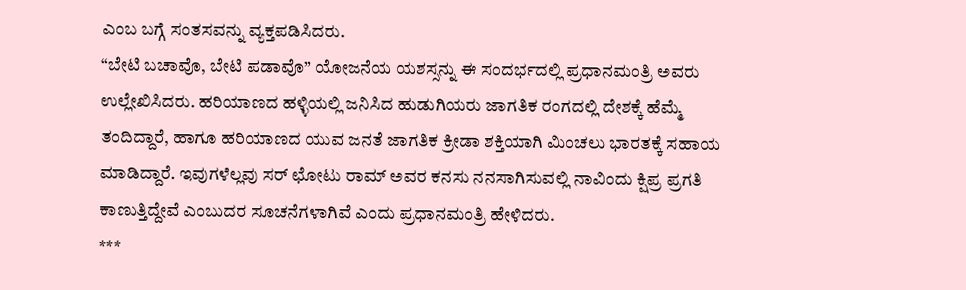ಎಂಬ ಬಗ್ಗೆ ಸಂತಸವನ್ನು ವ್ಯಕ್ತಪಡಿಸಿದರು.
“ಬೇಟಿ ಬಚಾವೊ, ಬೇಟಿ ಪಡಾವೊ” ಯೋಜನೆಯ ಯಶಸ್ಸನ್ನು ಈ ಸಂದರ್ಭದಲ್ಲಿ ಪ್ರಧಾನಮಂತ್ರಿ ಅವರು ಉಲ್ಲೇಖಿಸಿದರು. ಹರಿಯಾಣದ ಹಳ್ಳಿಯಲ್ಲಿ ಜನಿಸಿದ ಹುಡುಗಿಯರು ಜಾಗತಿಕ ರಂಗದಲ್ಲಿ ದೇಶಕ್ಕೆ ಹೆಮ್ಮೆ ತಂದಿದ್ದಾರೆ, ಹಾಗೂ ಹರಿಯಾಣದ ಯುವ ಜನತೆ ಜಾಗತಿಕ ಕ್ರೀಡಾ ಶಕ್ತಿಯಾಗಿ ಮಿಂಚಲು ಭಾರತಕ್ಕೆ ಸಹಾಯ ಮಾಡಿದ್ದಾರೆ. ಇವುಗಳೆಲ್ಲವು ಸರ್ ಛೋಟು ರಾಮ್ ಅವರ ಕನಸು ನನಸಾಗಿಸುವಲ್ಲಿ ನಾವಿಂದು ಕ್ಷಿಪ್ರ ಪ್ರಗತಿ ಕಾಣುತ್ತಿದ್ದೇವೆ ಎಂಬುದರ ಸೂಚನೆಗಳಾಗಿವೆ ಎಂದು ಪ್ರಧಾನಮಂತ್ರಿ ಹೇಳಿದರು.
***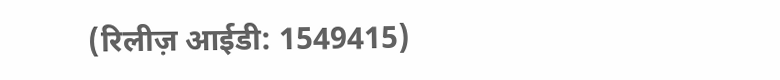(रिलीज़ आईडी: 1549415)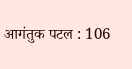आगंतुक पटल : 106